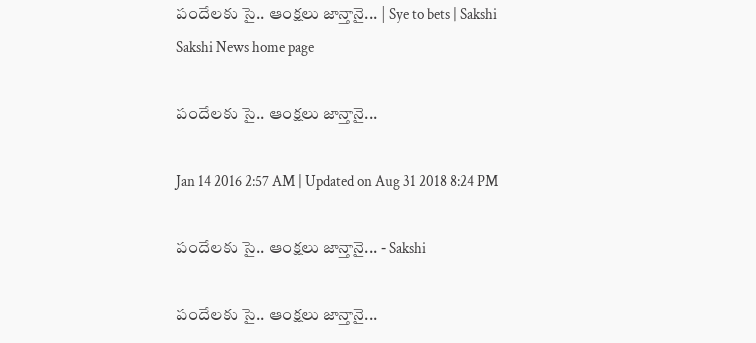పందేలకు సై.. ఆంక్షలు జాన్తానై... | Sye to bets | Sakshi
Sakshi News home page

పందేలకు సై.. ఆంక్షలు జాన్తానై...

Jan 14 2016 2:57 AM | Updated on Aug 31 2018 8:24 PM

పందేలకు సై.. ఆంక్షలు జాన్తానై... - Sakshi

పందేలకు సై.. ఆంక్షలు జాన్తానై...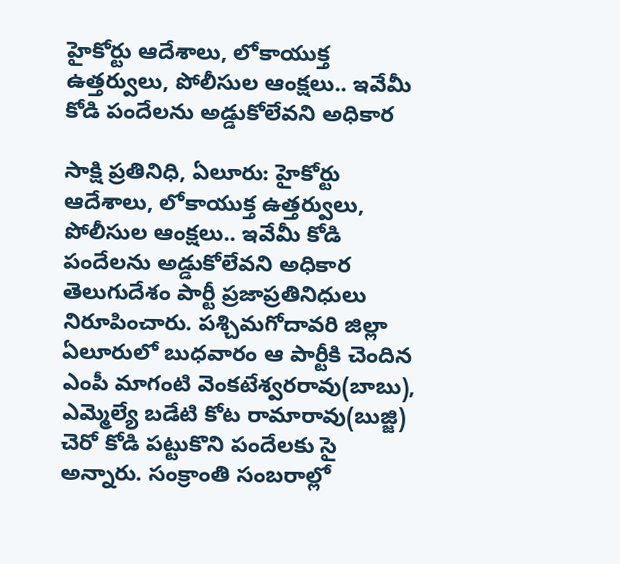హైకోర్టు ఆదేశాలు, లోకాయుక్త ఉత్తర్వులు, పోలీసుల ఆంక్షలు.. ఇవేమీ కోడి పందేలను అడ్డుకోలేవని అధికార

సాక్షి ప్రతినిధి, ఏలూరు: హైకోర్టు ఆదేశాలు, లోకాయుక్త ఉత్తర్వులు, పోలీసుల ఆంక్షలు.. ఇవేమీ కోడి పందేలను అడ్డుకోలేవని అధికార తెలుగుదేశం పార్టీ ప్రజాప్రతినిధులు నిరూపించారు. పశ్చిమగోదావరి జిల్లా ఏలూరులో బుధవారం ఆ పార్టీకి చెందిన ఎంపీ మాగంటి వెంకటేశ్వరరావు(బాబు), ఎమ్మెల్యే బడేటి కోట రామారావు(బుజ్జి) చెరో కోడి పట్టుకొని పందేలకు సై అన్నారు. సంక్రాంతి సంబరాల్లో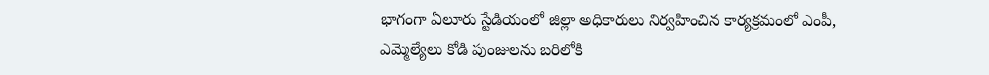భాగంగా ఏలూరు స్టేడియంలో జిల్లా అధికారులు నిర్వహించిన కార్యక్రమంలో ఎంపీ, ఎమ్మెల్యేలు కోడి పుంజులను బరిలోకి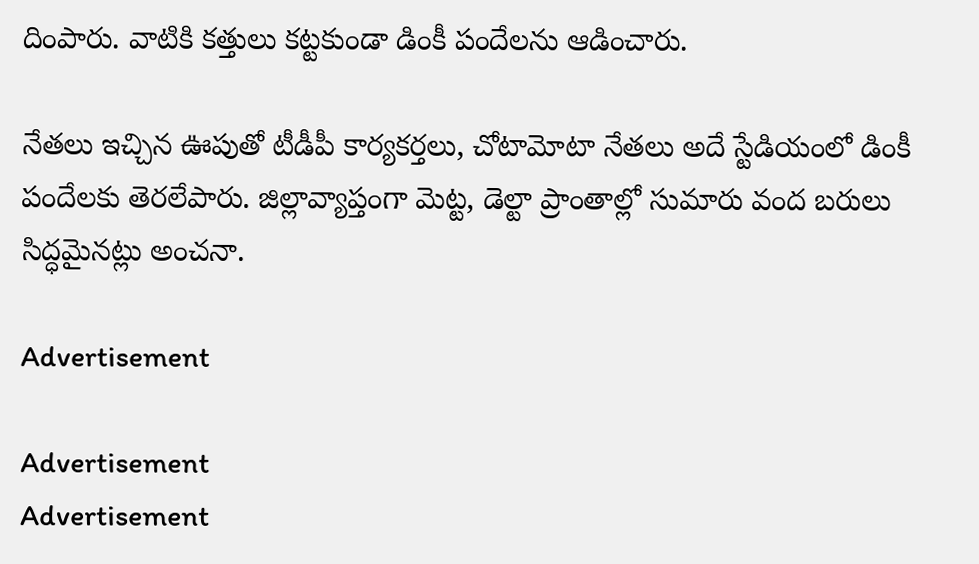దింపారు. వాటికి కత్తులు కట్టకుండా డింకీ పందేలను ఆడించారు.

నేతలు ఇచ్చిన ఊపుతో టీడీపీ కార్యకర్తలు, చోటామోటా నేతలు అదే స్టేడియంలో డింకీ పందేలకు తెరలేపారు. జిల్లావ్యాప్తంగా మెట్ట, డెల్టా ప్రాంతాల్లో సుమారు వంద బరులు సిద్ధమైనట్లు అంచనా.

Advertisement

Advertisement
Advertisement